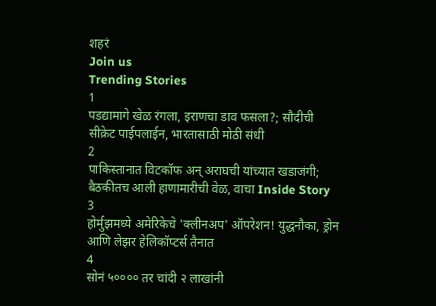शहरं
Join us
Trending Stories
1
पडद्यामागे खेळ रंगला, इराणचा डाव फसला?; सौदीची सीक्रेट पाईपलाईन, भारतासाठी मोठी संधी
2
पाकिस्तानात विटकॉफ अन् अराघची यांच्यात खडाजंगी; बैठकीतच आली हाणामारीची वेळ, वाचा Inside Story
3
होर्मुझमध्ये अमेरिकेचे 'क्लीनअप' ऑपरेशन! युद्धनौका, ड्रोन आणि लेझर हेलिकॉप्टर्स तैनात
4
सोनं ५०००० तर चांदी २ लाखांनी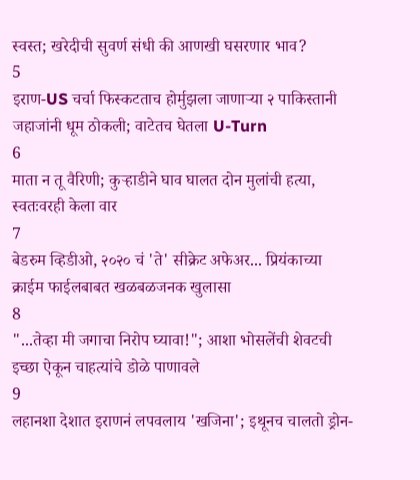स्वस्त; खरेदीची सुवर्ण संधी की आणखी घसरणार भाव?
5
इराण-US चर्चा फिस्कटताच होर्मुझला जाणाऱ्या २ पाकिस्तानी जहाजांनी धूम ठोकली; वाटेतच घेतला U-Turn
6
माता न तू वैरिणी; कुऱ्हाडीने घाव घालत दोन मुलांची हत्या, स्वतःवरही केला वार
7
बेडरुम व्हिडीओ, २०२० चं 'ते' सीक्रेट अफेअर... प्रियंकाच्या क्राईम फाईलबाबत खळबळजनक खुलासा
8
"...तेव्हा मी जगाचा निरोप घ्यावा!"; आशा भोसलेंची शेवटची इच्छा ऐकून चाहत्यांचे डोळे पाणावले
9
लहानशा देशात इराणनं लपवलाय 'खजिना'; इथूनच चालतो ड्रोन-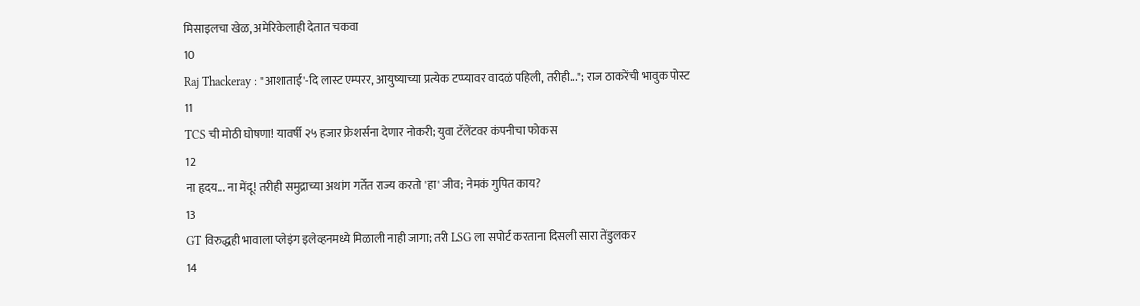मिसाइलचा खेळ, अमेरिकेलाही देतात चकवा
10
Raj Thackeray : "आशाताई'-दि लास्ट एम्परर, आयुष्याच्या प्रत्येक टप्प्यावर वादळं पहिली, तरीही..."; राज ठाकरेंची भावुक पोस्ट
11
TCS ची मोठी घोषणा! यावर्षी २५ हजार फ्रेशर्सना देणार नोकरी; युवा टॅलेंटवर कंपनीचा फोकस
12
ना हृदय... ना मेंदू! तरीही समुद्राच्या अथांग गर्तेत राज्य करतो 'हा' जीव; नेमकं गुपित काय?
13
GT विरुद्धही भावाला प्लेइंग इलेव्हनमध्ये मिळाली नाही जागा; तरी LSG ला सपोर्ट करताना दिसली सारा तेंडुलकर
14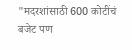"मदरशांसाठी 600 कोटींचं बजेट पण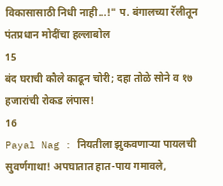विकासासाठी निधी नाही...!" प. बंगालच्या रॅलीतून पंतप्रधान मोदींचा हल्लाबोल
15
बंद घराची कौले काढून चोरी; दहा तोळे सोने व १७ हजारांची रोकड लंपास!
16
Payal Nag : नियतीला झुकवणाऱ्या पायलची सुवर्णगाथा! अपघातात हात-पाय गमावले,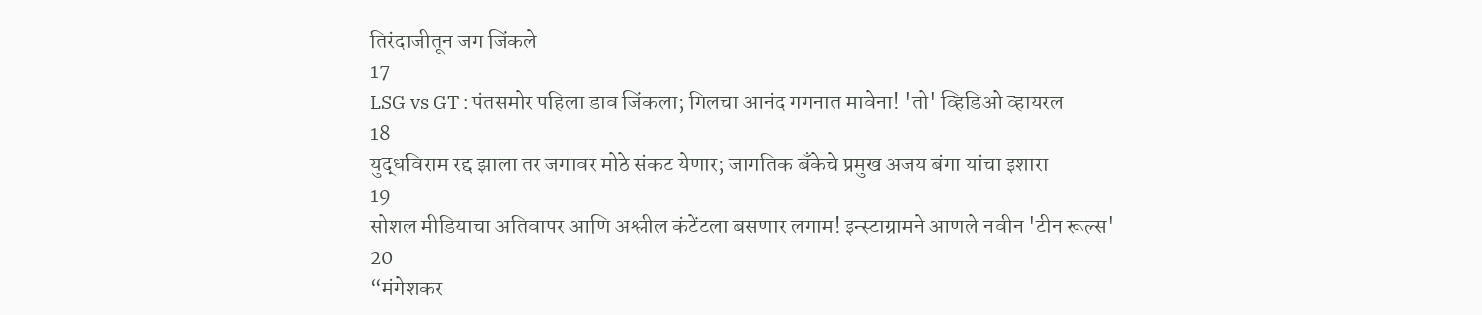तिरंदाजीतून जग जिंकले
17
LSG vs GT : पंतसमोर पहिला डाव जिंकला; गिलचा आनंद गगनात मावेना! 'तो' व्हिडिओ व्हायरल
18
युद्धविराम रद्द झाला तर जगावर मोठे संकट येणार; जागतिक बँकेचे प्रमुख अजय बंगा यांचा इशारा
19
सोशल मीडियाचा अतिवापर आणि अश्लील कंटेंटला बसणार लगाम! इन्स्टाग्रामने आणले नवीन 'टीन रूल्स'
20
“मंगेशकर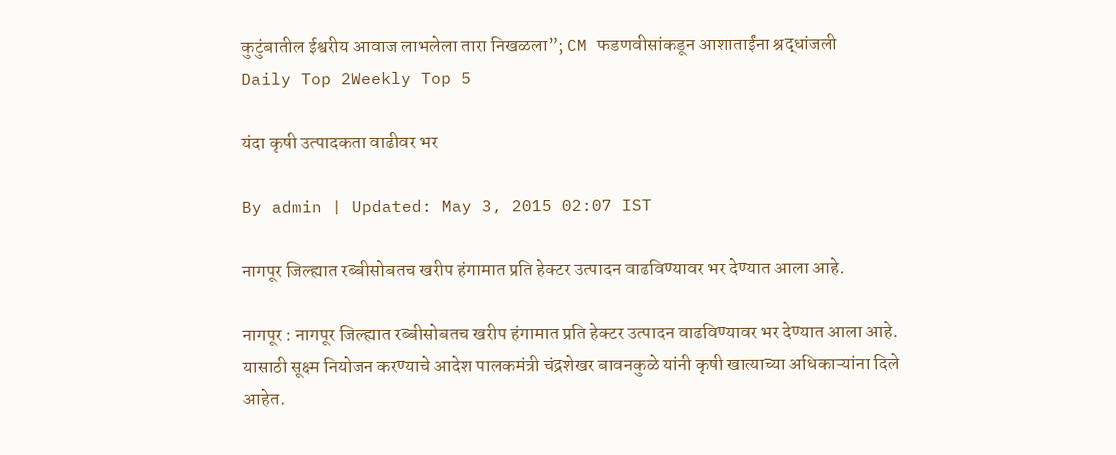कुटुंबातील ईश्वरीय आवाज लाभलेला तारा निखळला”; CM फडणवीसांकडून आशाताईंना श्रद्धांजली
Daily Top 2Weekly Top 5

यंदा कृषी उत्पादकता वाढीवर भर

By admin | Updated: May 3, 2015 02:07 IST

नागपूर जिल्ह्यात रब्बीसोबतच खरीप हंगामात प्रति हेक्टर उत्पादन वाढविण्यावर भर देण्यात आला आहे.

नागपूर : नागपूर जिल्ह्यात रब्बीसोबतच खरीप हंगामात प्रति हेक्टर उत्पादन वाढविण्यावर भर देण्यात आला आहे. यासाठी सूक्ष्म नियोजन करण्याचे आदेश पालकमंत्री चंद्रशेखर बावनकुळे यांनी कृषी खात्याच्या अधिकाऱ्यांना दिले आहेत.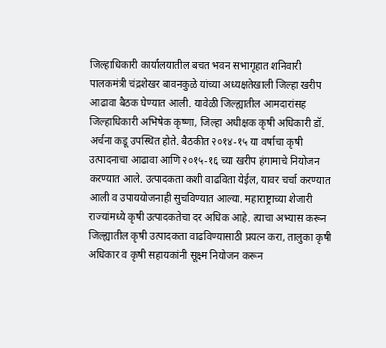जिल्हाधिकारी कार्यालयातील बचत भवन सभागृहात शनिवारी पालकमंत्री चंद्रशेखर बावनकुळे यांच्या अध्यक्षतेखाली जिल्हा खरीप आढावा बैठक घेण्यात आली. यावेळी जिल्ह्यातील आमदारांसह जिल्हाधिकारी अभिषेक कृष्णा, जिल्हा अधीक्षक कृषी अधिकारी डॉ. अर्चना कडू उपस्थित होते. बैठकीत २०१४-१५ या वर्षाचा कृषी उत्पादनाचा आढावा आणि २०१५-१६ च्या खरीप हंगामाचे नियोजन करण्यात आले. उत्पादकता कशी वाढविता येईल, यावर चर्चा करण्यात आली व उपाययोजनाही सुचविण्यात आल्या. महाराष्ट्राच्या शेजारी राज्यांमध्ये कृषी उत्पादकतेचा दर अधिक आहे. त्याचा अभ्यास करून जिल्ह्यातील कृषी उत्पादकता वाढविण्यासाठी प्रयत्न करा, तालुका कृषी अधिकार व कृषी सहायकांनी सूक्ष्म नियोजन करून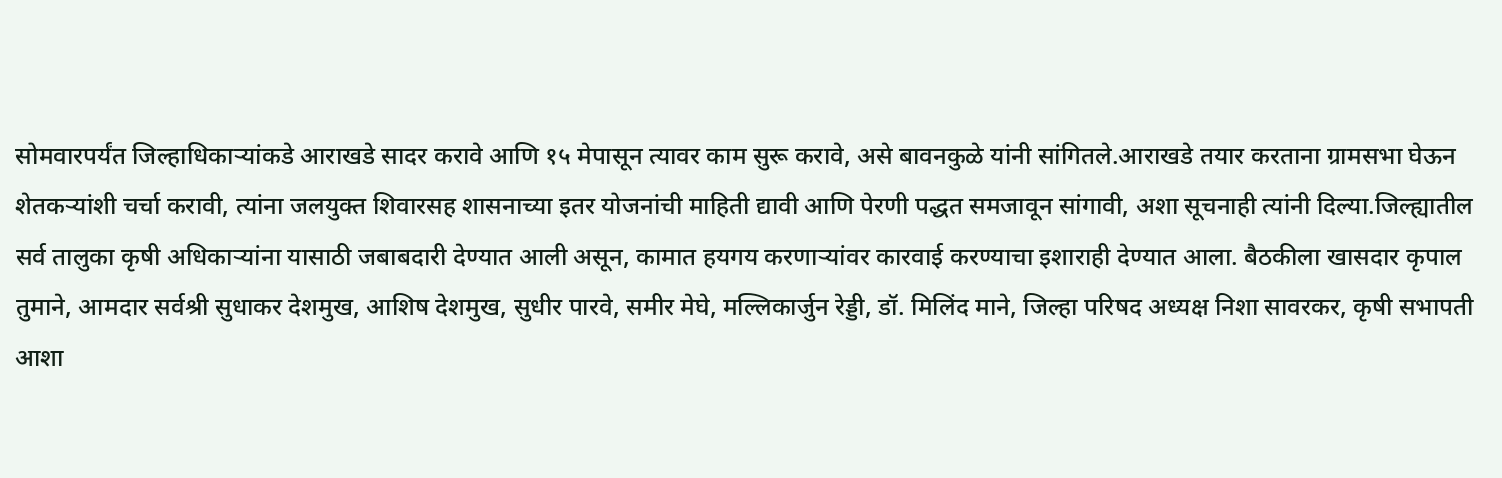सोमवारपर्यंत जिल्हाधिकाऱ्यांकडे आराखडे सादर करावे आणि १५ मेपासून त्यावर काम सुरू करावे, असे बावनकुळे यांनी सांगितले.आराखडे तयार करताना ग्रामसभा घेऊन शेतकऱ्यांशी चर्चा करावी, त्यांना जलयुक्त शिवारसह शासनाच्या इतर योजनांची माहिती द्यावी आणि पेरणी पद्धत समजावून सांगावी, अशा सूचनाही त्यांनी दिल्या.जिल्ह्यातील सर्व तालुका कृषी अधिकाऱ्यांना यासाठी जबाबदारी देण्यात आली असून, कामात हयगय करणाऱ्यांवर कारवाई करण्याचा इशाराही देण्यात आला. बैठकीला खासदार कृपाल तुमाने, आमदार सर्वश्री सुधाकर देशमुख, आशिष देशमुख, सुधीर पारवे, समीर मेघे, मल्लिकार्जुन रेड्डी, डॉ. मिलिंद माने, जिल्हा परिषद अध्यक्ष निशा सावरकर, कृषी सभापती आशा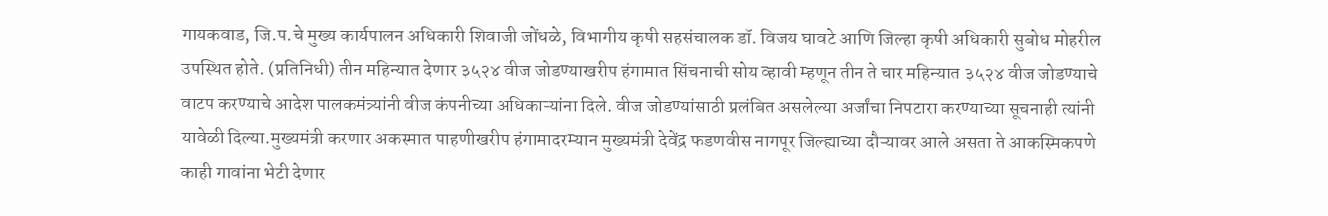गायकवाड, जि.प.चे मुख्य कार्यपालन अधिकारी शिवाजी जोंधळे, विभागीय कृषी सहसंचालक डॉ. विजय घावटे आणि जिल्हा कृषी अधिकारी सुबोध मोहरील उपस्थित होते. (प्रतिनिधी) तीन महिन्यात देणार ३५२४ वीज जोडण्याखरीप हंगामात सिंचनाची सोय व्हावी म्हणून तीन ते चार महिन्यात ३५२४ वीज जोडण्याचे वाटप करण्याचे आदेश पालकमंत्र्यांनी वीज कंपनीच्या अधिकाऱ्यांना दिले. वीज जोडण्यांसाठी प्रलंबित असलेल्या अर्जांचा निपटारा करण्याच्या सूचनाही त्यांनी यावेळी दिल्या.मुख्यमंत्री करणार अकस्मात पाहणीखरीप हंगामादरम्यान मुख्यमंत्री देवेंद्र फडणवीस नागपूर जिल्ह्याच्या दौऱ्यावर आले असता ते आकस्मिकपणे काही गावांना भेटी देणार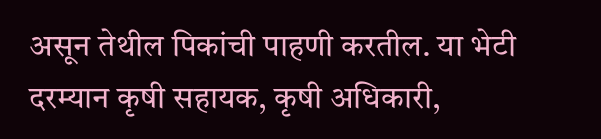असून तेथील पिकांची पाहणी करतील. या भेटी दरम्यान कृषी सहायक, कृषी अधिकारी,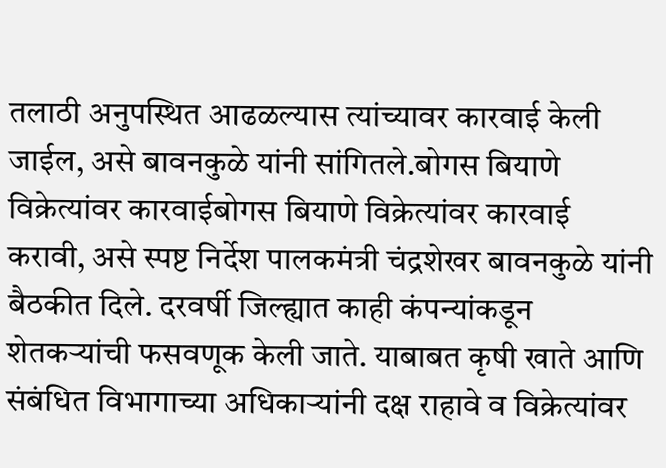तलाठी अनुपस्थित आढळल्यास त्यांच्यावर कारवाई केली जाईल, असे बावनकुळे यांनी सांगितले.बोगस बियाणे विक्रेत्यांवर कारवाईबोगस बियाणे विक्रेत्यांवर कारवाई करावी, असे स्पष्ट निर्देश पालकमंत्री चंद्रशेखर बावनकुळे यांनी बैठकीत दिले. दरवर्षी जिल्ह्यात काही कंपन्यांकडून शेतकऱ्यांची फसवणूक केली जाते. याबाबत कृषी खाते आणि संबंधित विभागाच्या अधिकाऱ्यांनी दक्ष राहावे व विक्रेत्यांवर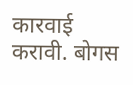कारवाई करावी. बोगस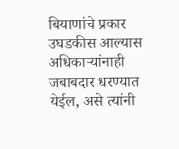बियाणांचे प्रकार उघडकीस आल्यास अधिकाऱ्यांनाही जबाबदार धरण्यात येईल, असे त्यांनी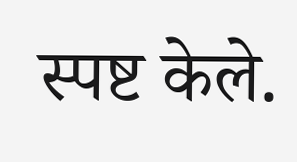स्पष्ट केले.